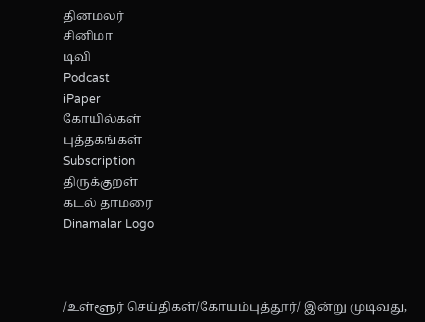தினமலர்
சினிமா
டிவி
Podcast
iPaper
கோயில்கள்
புத்தகங்கள்
Subscription
திருக்குறள்
கடல் தாமரை
Dinamalar Logo



/உள்ளூர் செய்திகள்/கோயம்புத்தூர்/ இன்று முடிவது,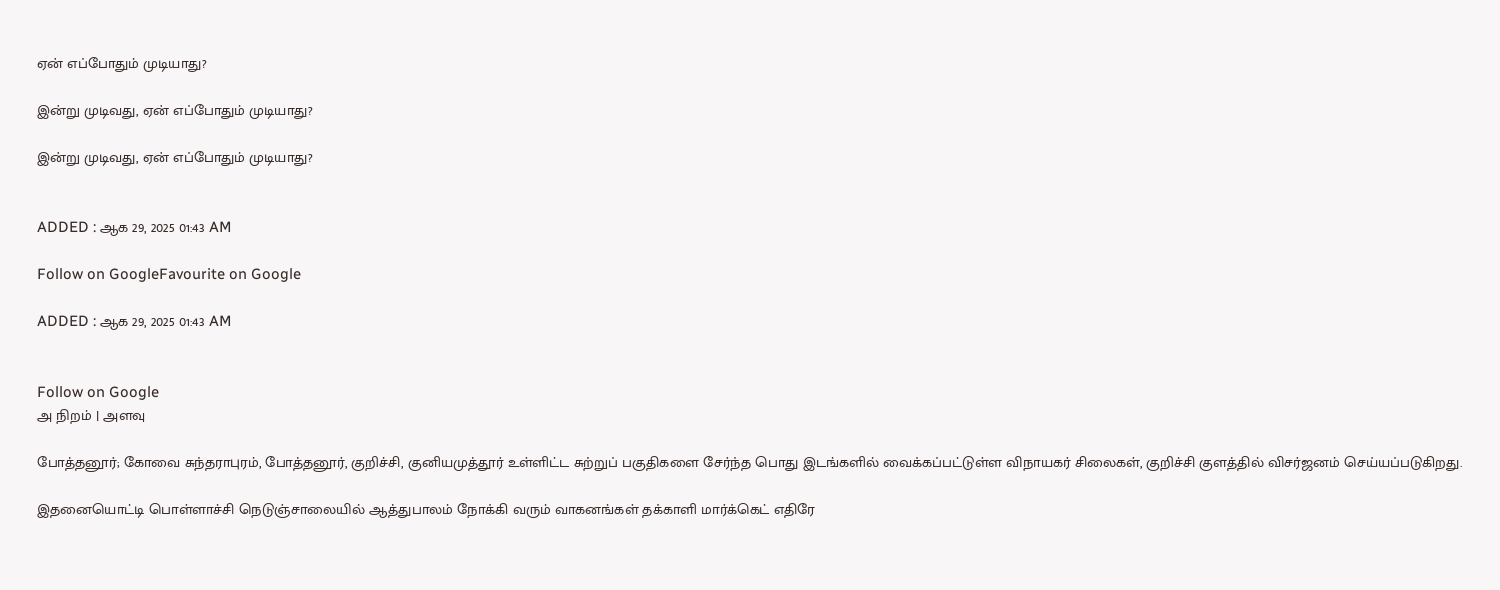ஏன் எப்போதும் முடியாது?

இன்று முடிவது, ஏன் எப்போதும் முடியாது?

இன்று முடிவது, ஏன் எப்போதும் முடியாது?


ADDED : ஆக 29, 2025 01:43 AM

Follow on GoogleFavourite on Google

ADDED : ஆக 29, 2025 01:43 AM


Follow on Google
அ நிறம் | அளவு

போத்தனூர்; கோவை சுந்தராபுரம், போத்தனூர், குறிச்சி, குனியமுத்தூர் உள்ளிட்ட சுற்றுப் பகுதிகளை சேர்ந்த பொது இடங்களில் வைக்கப்பட்டுள்ள விநாயகர் சிலைகள், குறிச்சி குளத்தில் விசர்ஜனம் செய்யப்படுகிறது.

இதனையொட்டி பொள்ளாச்சி நெடுஞ்சாலையில் ஆத்துபாலம் நோக்கி வரும் வாகனங்கள் தக்காளி மார்க்கெட் எதிரே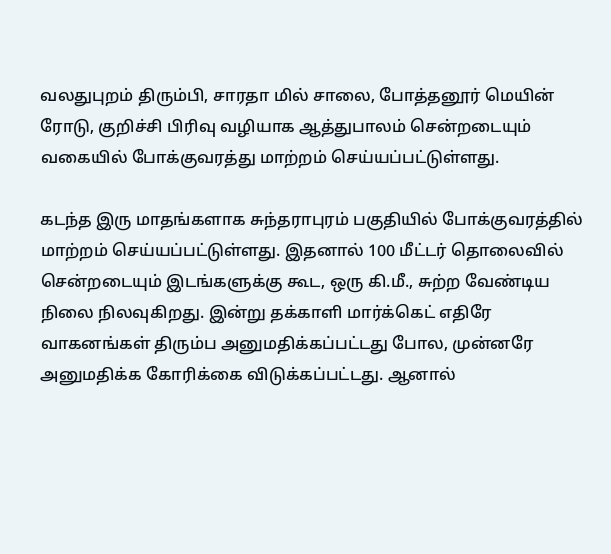வலதுபுறம் திரும்பி, சாரதா மில் சாலை, போத்தனூர் மெயின் ரோடு, குறிச்சி பிரிவு வழியாக ஆத்துபாலம் சென்றடையும் வகையில் போக்குவரத்து மாற்றம் செய்யப்பட்டுள்ளது.

கடந்த இரு மாதங்களாக சுந்தராபுரம் பகுதியில் போக்குவரத்தில் மாற்றம் செய்யப்பட்டுள்ளது. இதனால் 100 மீட்டர் தொலைவில் சென்றடையும் இடங்களுக்கு கூட, ஒரு கி.மீ., சுற்ற வேண்டிய நிலை நிலவுகிறது. இன்று தக்காளி மார்க்கெட் எதிரே வாகனங்கள் திரும்ப அனுமதிக்கப்பட்டது போல, முன்னரே அனுமதிக்க கோரிக்கை விடுக்கப்பட்டது. ஆனால்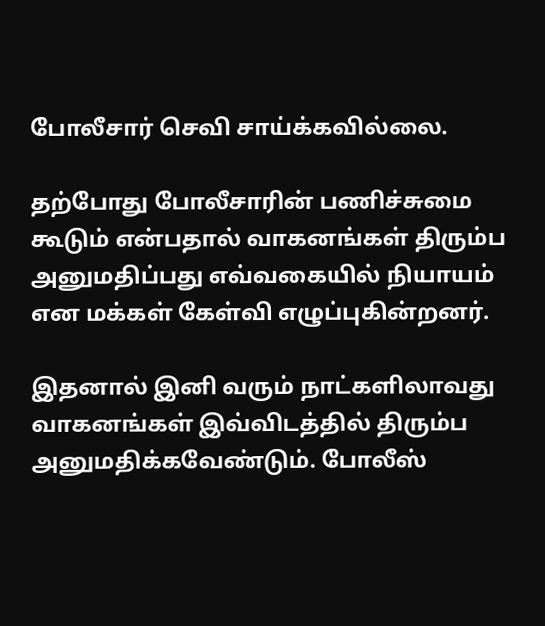போலீசார் செவி சாய்க்கவில்லை.

தற்போது போலீசாரின் பணிச்சுமை கூடும் என்பதால் வாகனங்கள் திரும்ப அனுமதிப்பது எவ்வகையில் நியாயம் என மக்கள் கேள்வி எழுப்புகின்றனர்.

இதனால் இனி வரும் நாட்களிலாவது வாகனங்கள் இவ்விடத்தில் திரும்ப அனுமதிக்கவேண்டும். போலீஸ்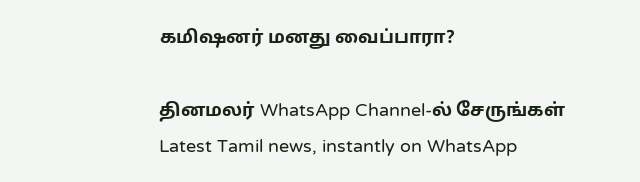கமிஷனர் மனது வைப்பாரா?

தினமலர் WhatsApp Channel-ல் சேருங்கள்
Latest Tamil news, instantly on WhatsApp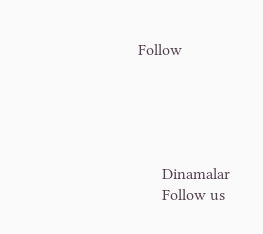Follow





      Dinamalar
      Follow us